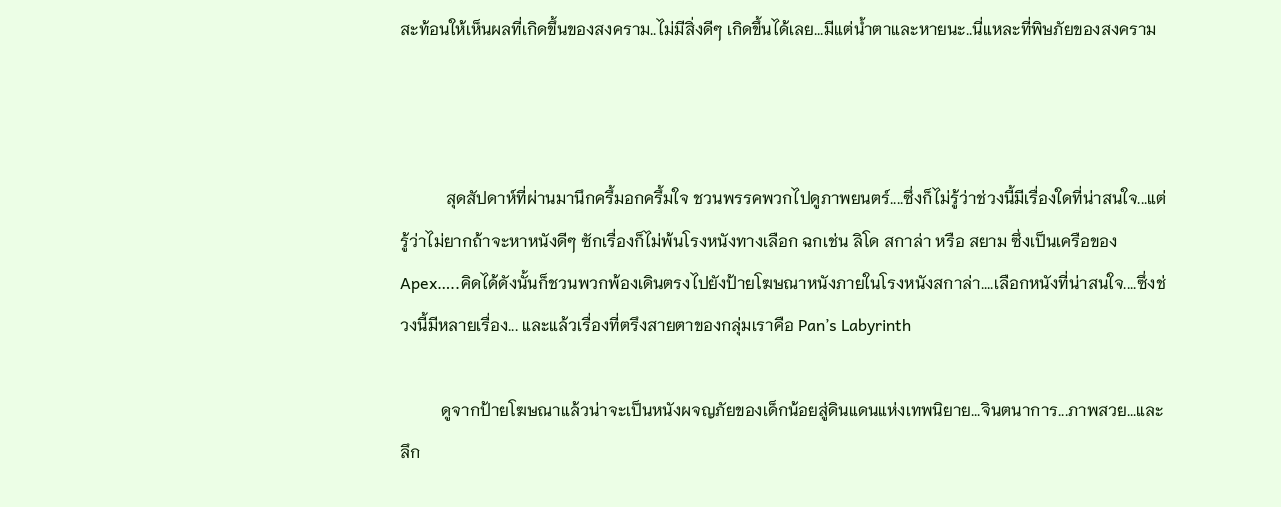สะท้อนให้เห็นผลที่เกิดขึ้นของสงคราม..ไม่มีสิ่งดีๆ เกิดขึ้นได้เลย...มีแต่น้ำตาและหายนะ..นี่แหละที่พิษภัยของสงคราม



           สุดสัปดาห์ที่ผ่านมานึกครึ้มอกครึ้มใจ ชวนพรรคพวกไปดูภาพยนตร์....ซึ่งก็ไม่รู้ว่าช่วงนี้มีเรื่องใดที่น่าสนใจ...แต่รู้ว่าไม่ยากถ้าจะหาหนังดีๆ ซักเรื่องก็ไม่พ้นโรงหนังทางเลือก ฉกเช่น ลิโด สกาล่า หรือ สยาม ซึ่งเป็นเครือของ Apex…..คิดได้ดังนั้นก็ชวนพวกพ้องเดินตรงไปยังป้ายโฆษณาหนังภายในโรงหนังสกาล่า....เลือกหนังที่น่าสนใจ....ซึ่งช่วงนี้มีหลายเรื่อง... และแล้วเรื่องที่ตรึงสายตาของกลุ่มเราคือ Pan’s Labyrinth

          ดูจากป้ายโฆษณาแล้วน่าจะเป็นหนังผจญภัยของเด็กน้อยสู่ดินแดนแห่งเทพนิยาย...จินตนาการ...ภาพสวย...และลึก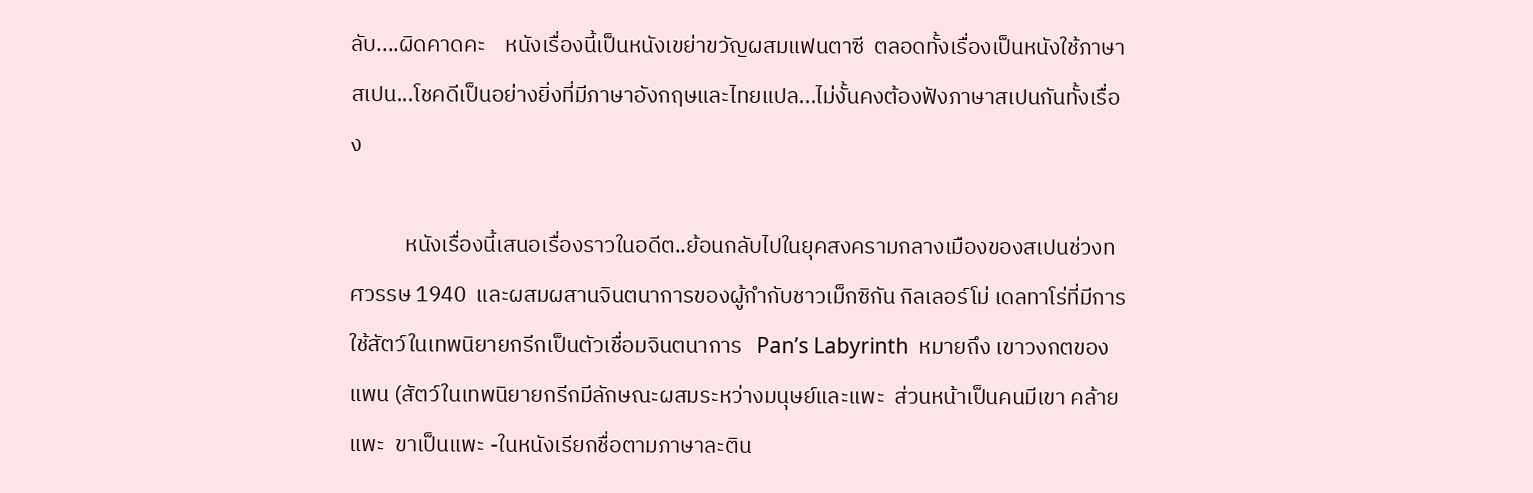ลับ....ผิดคาดคะ    หนังเรื่องนี้เป็นหนังเขย่าขวัญผสมแฟนตาซี  ตลอดทั้งเรื่องเป็นหนังใช้ภาษาสเปน...โชคดีเป็นอย่างยิ่งที่มีภาษาอังกฤษและไทยแปล...ไม่งั้นคงต้องฟังภาษาสเปนกันทั้งเรื่อง

           หนังเรื่องนี้เสนอเรื่องราวในอดีต..ย้อนกลับไปในยุคสงครามกลางเมืองของสเปนช่วงทศวรรษ 1940  และผสมผสานจินตนาการของผู้กำกับชาวเม็กซิกัน กิลเลอร์โม่ เดลทาโร่ที่มีการใช้สัตว์ในเทพนิยายกรีกเป็นตัวเชื่อมจินตนาการ   Pan’s Labyrinth  หมายถึง เขาวงกตของแพน (สัตว์ในเทพนิยายกรีกมีลักษณะผสมระหว่างมนุษย์และแพะ  ส่วนหน้าเป็นคนมีเขา คล้ายแพะ  ขาเป็นแพะ -ในหนังเรียกชื่อตามภาษาละติน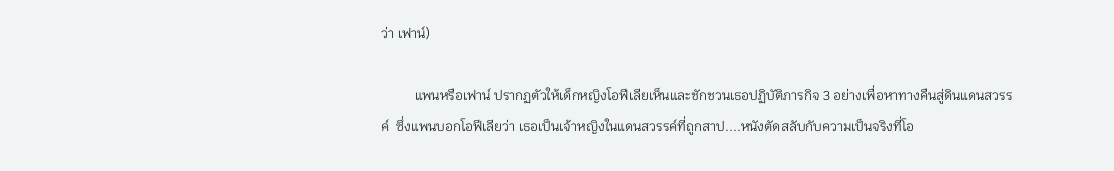ว่า เฟาน์)

          แพนหรือเฟาน์ ปรากฏตัวให้เด็กหญิงโอฟีเลียเห็นและชักชวนเธอปฏิบัติภารกิจ 3 อย่างเพื่อหาทางคืนสู่ดินแดนสวรรค์  ซึ่งแพนบอกโอฟีเลียว่า เธอเป็นเจ้าหญิงในแดนสวรรค์ที่ถูกสาป....หนังตัดสลับกับความเป็นจริงที่โอ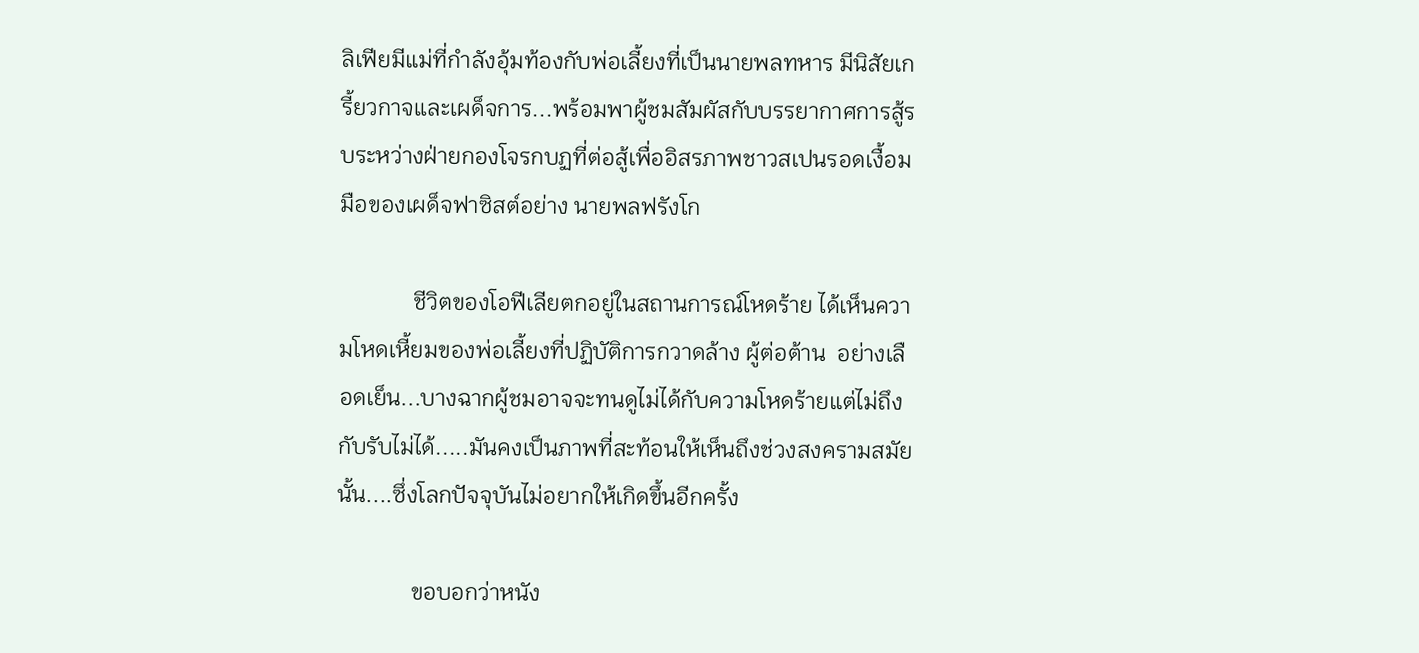ลิเฟียมีแม่ที่กำลังอุ้มท้องกับพ่อเลี้ยงที่เป็นนายพลทหาร มีนิสัยเกรี้ยวกาจและเผด็จการ...พร้อมพาผู้ชมสัมผัสกับบรรยากาศการสู้รบระหว่างฝ่ายกองโจรกบฏที่ต่อสู้เพื่ออิสรภาพชาวสเปนรอดเงื้อมมือของเผด็จฟาซิสต์อย่าง นายพลฟรังโก

             ชีวิตของโอฟีเลียตกอยู่ในสถานการณ์โหดร้าย ได้เห็นความโหดเหี้ยมของพ่อเลี้ยงที่ปฏิบัติการกวาดล้าง ผู้ต่อต้าน  อย่างเลือดเย็น...บางฉากผู้ชมอาจจะทนดูไม่ได้กับความโหดร้ายแต่ไม่ถึงกับรับไม่ได้.....มันคงเป็นภาพที่สะท้อนให้เห็นถึงช่วงสงครามสมัยนั้น....ซึ่งโลกปัจจุบันไม่อยากให้เกิดขึ้นอีกครั้ง

             ขอบอกว่าหนัง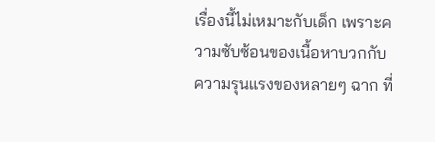เรื่องนี้ไม่เหมาะกับเด็ก เพราะความซับซ้อนของเนื้อหาบวกกับความรุนแรงของหลายๆ ฉาก ที่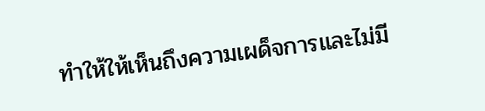ทำให้ให้เห็นถึงความเผด็จการและไม่มี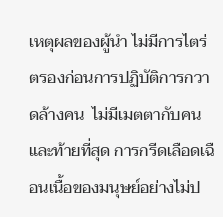เหตุผลของผู้นำ ไม่มีการไตร่ตรองก่อนการปฏิบัติการกวาดล้างคน  ไม่มีเมตตากับคน และท้ายที่สุด การกรีดเลือดเฉือนเนื้อของมนุษย์อย่างไม่ป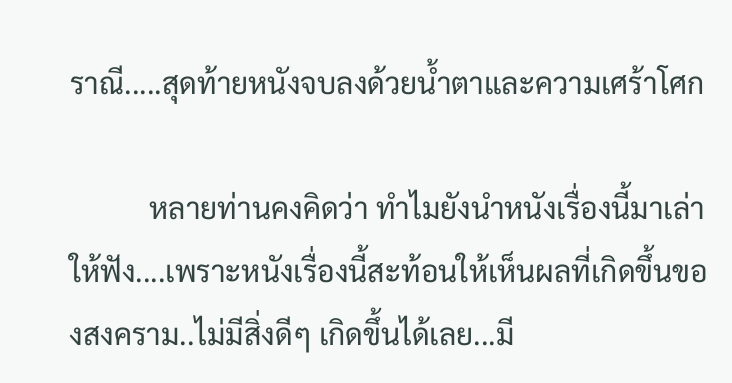ราณี.....สุดท้ายหนังจบลงด้วยน้ำตาและความเศร้าโศก

           หลายท่านคงคิดว่า ทำไมยังนำหนังเรื่องนี้มาเล่าให้ฟัง....เพราะหนังเรื่องนี้สะท้อนให้เห็นผลที่เกิดขึ้นของสงคราม..ไม่มีสิ่งดีๆ เกิดขึ้นได้เลย...มี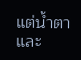แต่น้ำตาและ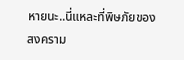หายนะ..นี่แหละที่พิษภัยของสงคราม